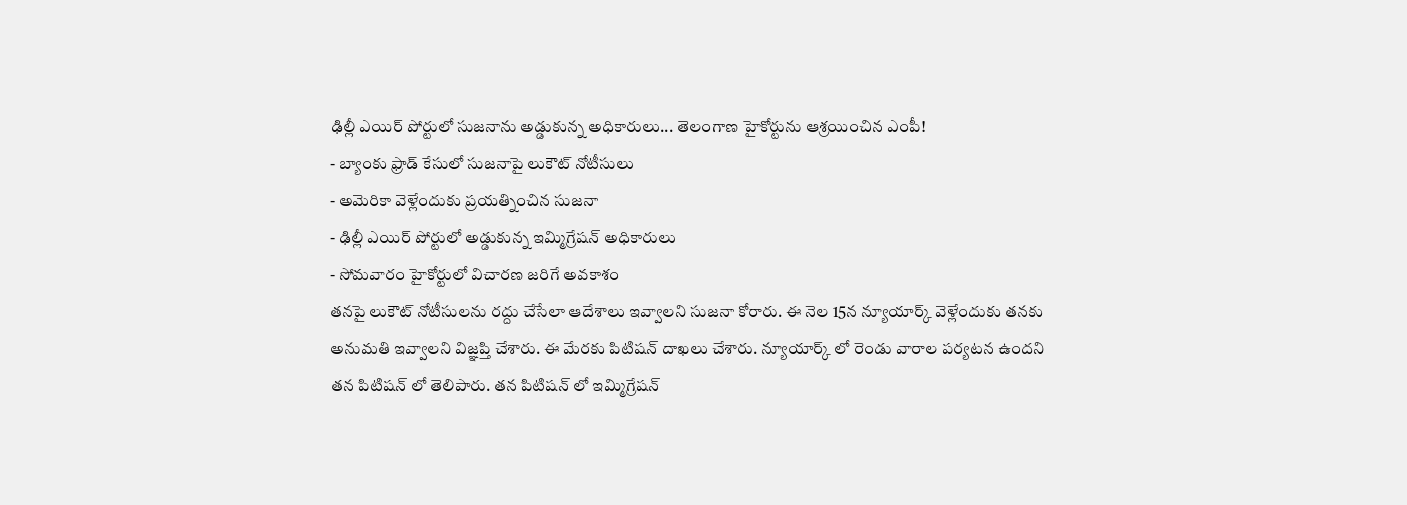ఢిల్లీ ఎయిర్ పోర్టులో సుజనాను అడ్డుకున్న అధికారులు... తెలంగాణ హైకోర్టును ఆశ్రయించిన ఎంపీ!
- బ్యాంకు ఫ్రాడ్ కేసులో సుజనాపై లుకౌట్ నోటీసులు
- అమెరికా వెళ్లేందుకు ప్రయత్నించిన సుజనా
- ఢిల్లీ ఎయిర్ పోర్టులో అడ్డుకున్న ఇమ్మిగ్రేషన్ అధికారులు
- సోమవారం హైకోర్టులో విచారణ జరిగే అవకాశం
తనపై లుకౌట్ నోటీసులను రద్దు చేసేలా ఆదేశాలు ఇవ్వాలని సుజనా కోరారు. ఈ నెల 15న న్యూయార్క్ వెళ్లేందుకు తనకు అనుమతి ఇవ్వాలని విజ్ఞప్తి చేశారు. ఈ మేరకు పిటిషన్ దాఖలు చేశారు. న్యూయార్క్ లో రెండు వారాల పర్యటన ఉందని తన పిటిషన్ లో తెలిపారు. తన పిటిషన్ లో ఇమ్మిగ్రేషన్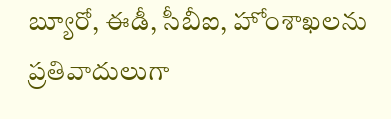బ్యూరో, ఈడీ, సీబీఐ, హోంశాఖలను ప్రతివాదులుగా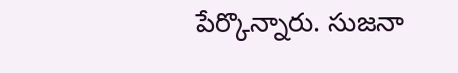పేర్కొన్నారు. సుజనా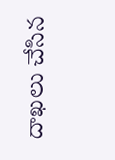దాఖలు చేసిన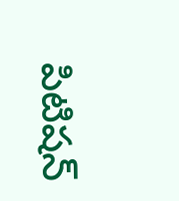పిటిషన్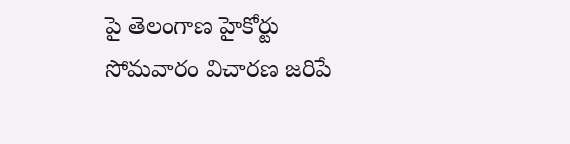పై తెలంగాణ హైకోర్టు సోమవారం విచారణ జరిపే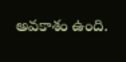అవకాశం ఉంది.